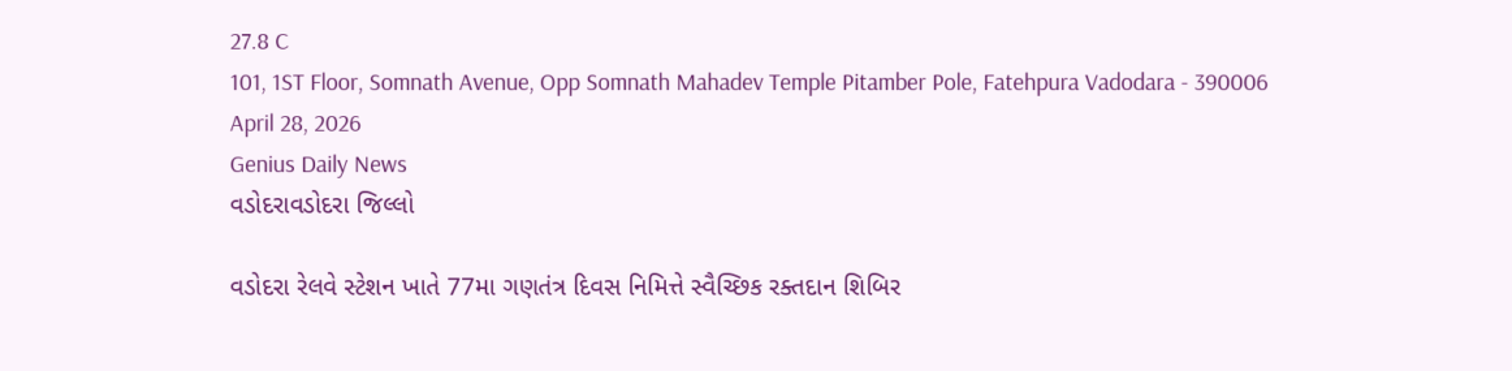27.8 C
101, 1ST Floor, Somnath Avenue, Opp Somnath Mahadev Temple Pitamber Pole, Fatehpura Vadodara - 390006
April 28, 2026
Genius Daily News
વડોદરાવડોદરા જિલ્લો

વડોદરા રેલવે સ્ટેશન ખાતે 77મા ગણતંત્ર દિવસ નિમિત્તે સ્વૈચ્છિક રક્તદાન શિબિર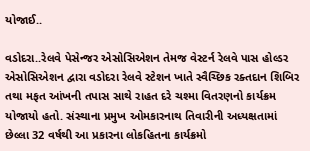યોજાઈ..

વડોદરા..રેલવે પેસેન્જર એસોસિએશન તેમજ વેસ્ટર્ન રેલવે પાસ હોલ્ડર એસોસિએશન દ્વારા વડોદરા રેલવે સ્ટેશન ખાતે સ્વૈચ્છિક રક્તદાન શિબિર તથા મફત આંખની તપાસ સાથે રાહત દરે ચશ્મા વિતરણનો કાર્યક્રમ યોજાયો હતો. સંસ્થાના પ્રમુખ ઓમકારનાથ તિવારીની અધ્યક્ષતામાં છેલ્લા 32 વર્ષથી આ પ્રકારના લોકહિતના કાર્યક્રમો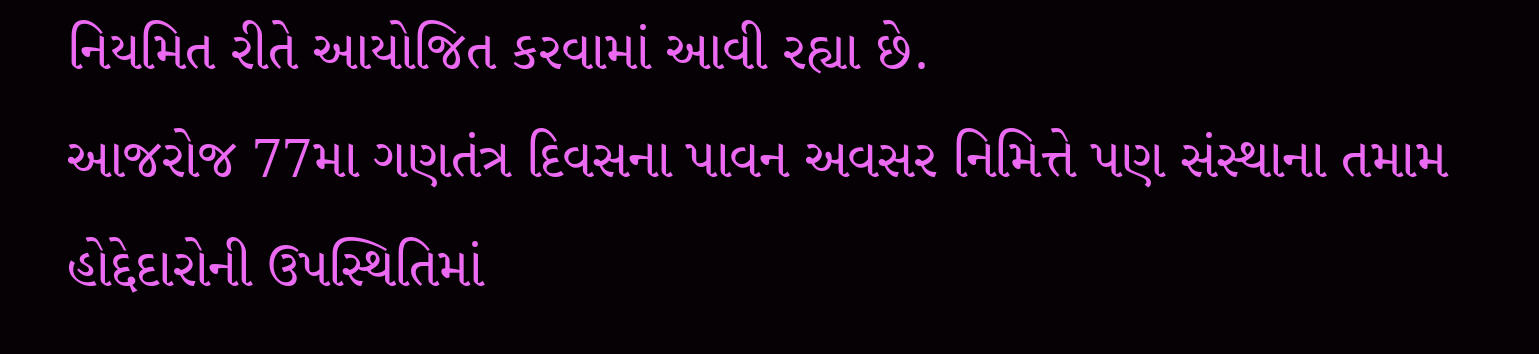નિયમિત રીતે આયોજિત કરવામાં આવી રહ્યા છે.
આજરોજ 77મા ગણતંત્ર દિવસના પાવન અવસર નિમિત્તે પણ સંસ્થાના તમામ હોદ્દેદારોની ઉપસ્થિતિમાં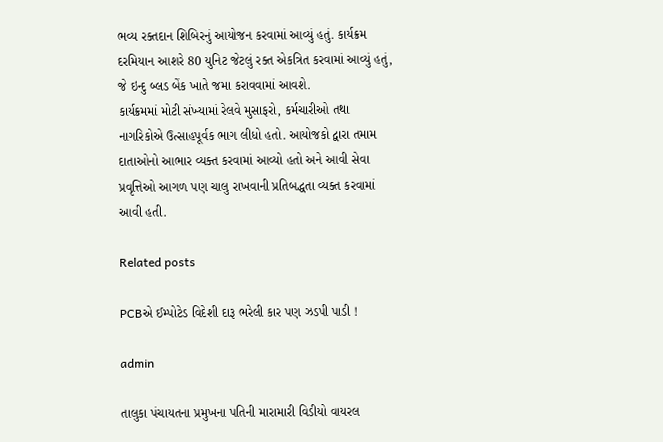ભવ્ય રક્તદાન શિબિરનું આયોજન કરવામાં આવ્યું હતું. કાર્યક્રમ દરમિયાન આશરે 80 યુનિટ જેટલું રક્ત એકત્રિત કરવામાં આવ્યું હતું, જે ઇન્દુ બ્લડ બેંક ખાતે જમા કરાવવામાં આવશે.
કાર્યક્રમમાં મોટી સંખ્યામાં રેલવે મુસાફરો, કર્મચારીઓ તથા નાગરિકોએ ઉત્સાહપૂર્વક ભાગ લીધો હતો. આયોજકો દ્વારા તમામ દાતાઓનો આભાર વ્યક્ત કરવામાં આવ્યો હતો અને આવી સેવા પ્રવૃત્તિઓ આગળ પણ ચાલુ રાખવાની પ્રતિબદ્ધતા વ્યક્ત કરવામાં આવી હતી.

Related posts

PCBએ ઈમ્પોટેડ વિદેશી દારૂ ભરેલી કાર પણ ઝડપી પાડી !

admin

તાલુકા પંચાયતના પ્રમુખના પતિની મારામારી વિડીયો વાયરલ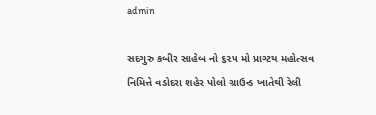admin

સદગુરુ કબીર સાહેબ નો ૬૨૫ મો પ્રાગ્ટય મહોત્સવ નિમિત્તે વડોદરા શહેર પોલો ગ્રાઉન્ડ ખાતેથી રેલી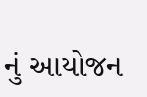નું આયોજન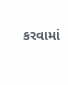કરવામાં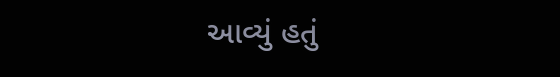આવ્યું હતું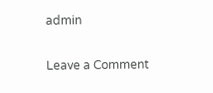admin

Leave a Comment